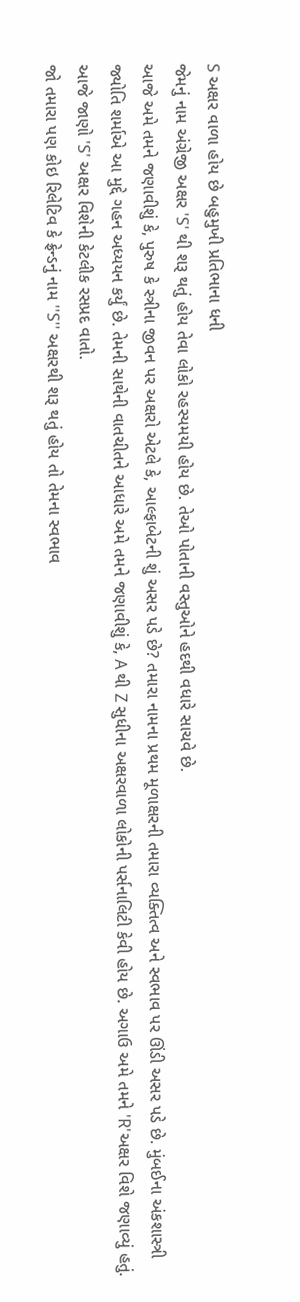S અક્ષર વાળા હોય છે બહુમુખી પ્રતિભાના ધની
જેમનું નામ અંગ્રેજી અક્ષર 'S' થી શરૂ થતું હોય તેવા લોકો રહસ્યમયી હોય છે. તેઓ પોતાની વસ્તુઓને હદથી વધારે સાચવે છે.
આજે અમે તમને જણાવીશું કે, પુરુષ કે સ્ત્રીના જીવન પર અક્ષરો એટલે કે, આલ્ફાબેટની શું અસર પડે છે? તમારા નામના પ્રથમ મૂળાક્ષરની તમારા વ્યક્તિત્વ અને સ્વભાવ પર ઊંડી અસર પડે છે. મુંબઈના અંકશાસ્ત્રી જ્યોતિ શર્માએ આ મુદ્દે ગહન અધ્યયન કર્યું છે. તેમની સાથેની વાતચીતને આધારે અમે તમને જણાવીશું કે, A થી Z સુધીના અક્ષરવાળા લોકોની પર્સનાલિટી કેવી હોય છે. અગાઉ અમે તમને 'R'અક્ષર વિશે જણાવ્યું હતું. આજે જાણો 'S' અક્ષર વિશેની કેટલીક રસપ્રદ વાતો.
જો તમારા પણ કોઇ રિલેટિવ કે ફ્રેન્ડનું નામ ''S'' અક્ષરથી શરૂ થતું હોય તો તેમના સ્વભાવ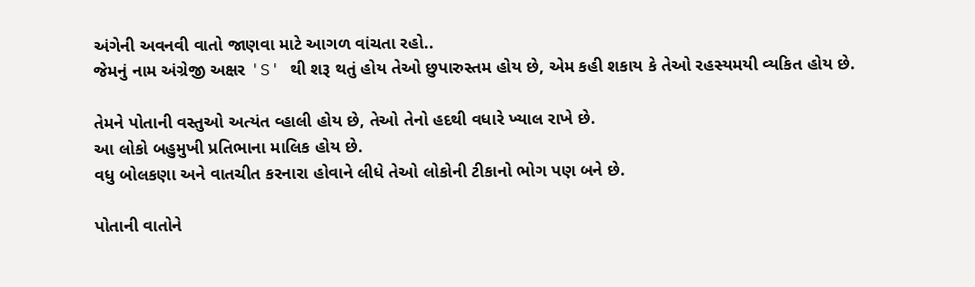અંગેની અવનવી વાતો જાણવા માટે આગળ વાંચતા રહો..
જેમનું નામ અંગ્રેજી અક્ષર 'S' થી શરૂ થતું હોય તેઓ છુપારુસ્તમ હોય છે, એમ કહી શકાય કે તેઓ રહસ્યમયી વ્યકિત હોય છે.

તેમને પોતાની વસ્તુઓ અત્યંત વ્હાલી હોય છે, તેઓ તેનો હદથી વધારે ખ્યાલ રાખે છે.
આ લોકો બહુમુખી પ્રતિભાના માલિક હોય છે.
વધુ બોલકણા અને વાતચીત કરનારા હોવાને લીધે તેઓ લોકોની ટીકાનો ભોગ પણ બને છે.

પોતાની વાતોને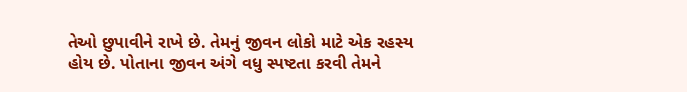તેઓ છુપાવીને રાખે છે. તેમનું જીવન લોકો માટે એક રહસ્ય હોય છે. પોતાના જીવન અંગે વધુ સ્પષ્ટતા કરવી તેમને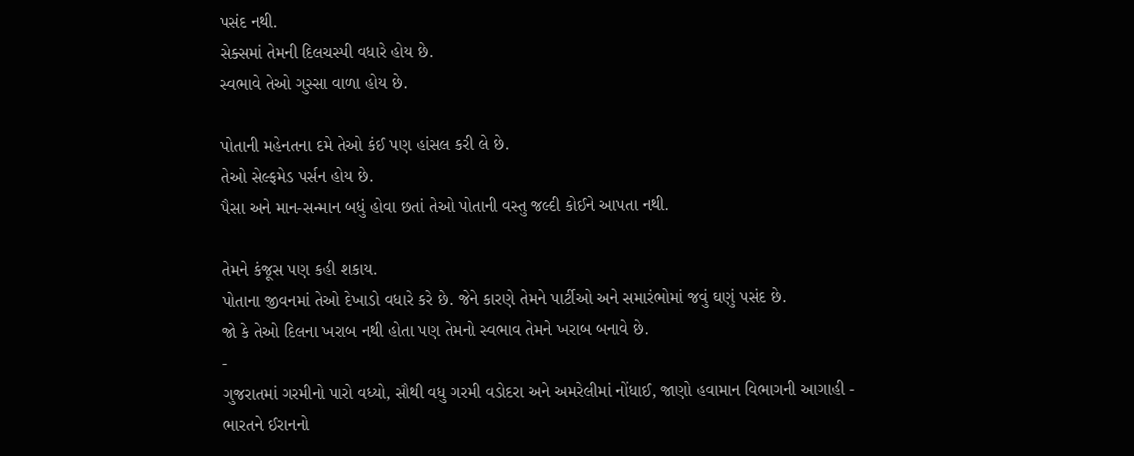પસંદ નથી.
સેક્સમાં તેમની દિલચસ્પી વધારે હોય છે.
સ્વભાવે તેઓ ગુસ્સા વાળા હોય છે.

પોતાની મહેનતના દમે તેઓ કંઈ પણ હાંસલ કરી લે છે.
તેઓ સેલ્ફમેડ પર્સન હોય છે.
પૈસા અને માન-સન્માન બધું હોવા છતાં તેઓ પોતાની વસ્તુ જલ્દી કોઈને આપતા નથી.

તેમને કંજૂસ પણ કહી શકાય.
પોતાના જીવનમાં તેઓ દેખાડો વધારે કરે છે. જેને કારણે તેમને પાર્ટીઓ અને સમારંભોમાં જવું ઘણું પસંદ છે.
જો કે તેઓ દિલના ખરાબ નથી હોતા પણ તેમનો સ્વભાવ તેમને ખરાબ બનાવે છે.
-
ગુજરાતમાં ગરમીનો પારો વધ્યો, સૌથી વધુ ગરમી વડોદરા અને અમરેલીમાં નોંધાઈ, જાણો હવામાન વિભાગની આગાહી -
ભારતને ઈરાનનો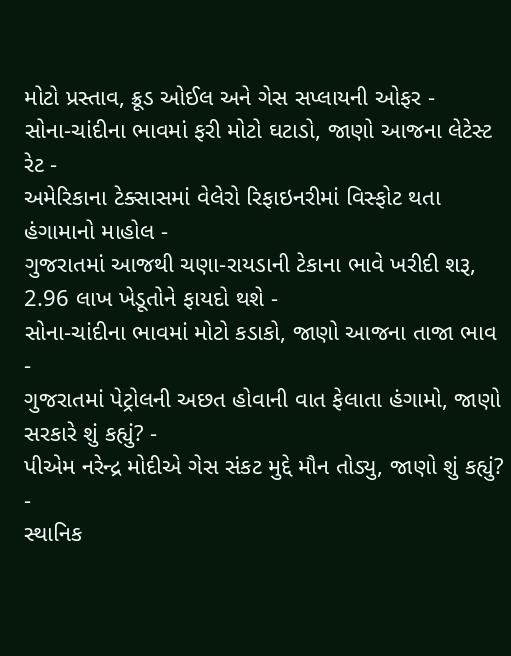મોટો પ્રસ્તાવ, ક્રૂડ ઓઈલ અને ગેસ સપ્લાયની ઓફર -
સોના-ચાંદીના ભાવમાં ફરી મોટો ઘટાડો, જાણો આજના લેટેસ્ટ રેટ -
અમેરિકાના ટેક્સાસમાં વેલેરો રિફાઇનરીમાં વિસ્ફોટ થતા હંગામાનો માહોલ -
ગુજરાતમાં આજથી ચણા-રાયડાની ટેકાના ભાવે ખરીદી શરૂ, 2.96 લાખ ખેડૂતોને ફાયદો થશે -
સોના-ચાંદીના ભાવમાં મોટો કડાકો, જાણો આજના તાજા ભાવ -
ગુજરાતમાં પેટ્રોલની અછત હોવાની વાત ફેલાતા હંગામો, જાણો સરકારે શું કહ્યું? -
પીએમ નરેન્દ્ર મોદીએ ગેસ સંકટ મુદ્દે મૌન તોડ્યુ, જાણો શું કહ્યું? -
સ્થાનિક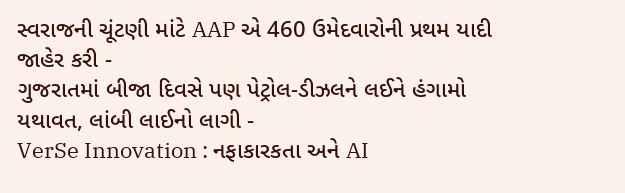સ્વરાજની ચૂંટણી માંટે AAP એ 460 ઉમેદવારોની પ્રથમ યાદી જાહેર કરી -
ગુજરાતમાં બીજા દિવસે પણ પેટ્રોલ-ડીઝલને લઈને હંગામો યથાવત, લાંબી લાઈનો લાગી -
VerSe Innovation : નફાકારકતા અને AI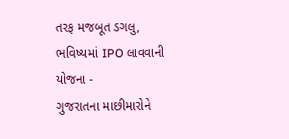તરફ મજબૂત ડગલુ, ભવિષ્યમાં IPO લાવવાની યોજના -
ગુજરાતના માછીમારોને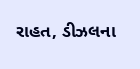રાહત, ડીઝલના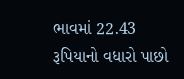ભાવમાં 22.43 રૂપિયાનો વધારો પાછો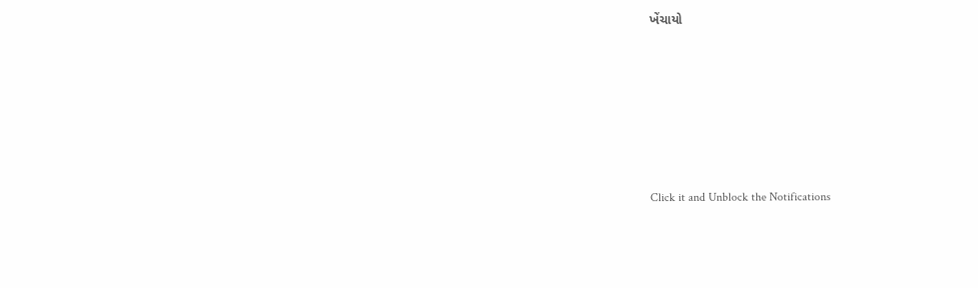ખેંચાયો







Click it and Unblock the Notifications